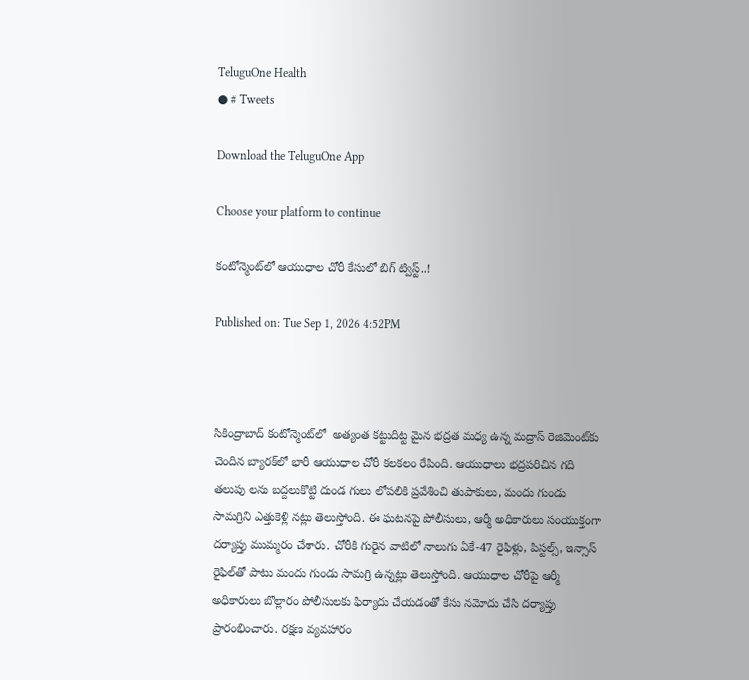TeluguOne Health
● # Tweets

Download the TeluguOne App

Choose your platform to continue

కంటోన్మెంట్‌లో ఆయుధాల చోరీ కేసులో బిగ్ ట్విస్ట్..!

Published on: Tue Sep 1, 2026 4:52PM



సికింద్రాబాద్ కంటోన్మెంట్‌లో  అత్యంత కట్టుదిట్ట మైన భద్రత మధ్య ఉన్న మద్రాస్ రెజిమెంట్‌కు చెందిన బ్యారక్‌లో భారీ ఆయుధాల చోరీ కలకలం రేపింది. ఆయుధాలు భద్రపరిచిన గది తలుపు లను బద్దలుకొట్టి దుండ గులు లోపలికి ప్రవేశించి తుపాకులు, మందు గుండు సామగ్రిని ఎత్తుకెళ్లి నట్లు తెలుస్తోంది. ఈ ఘటనపై పోలీసులు, ఆర్మీ అధికారులు సంయుక్తంగా దర్యాప్తు ముమ్మరం చేశారు. చోరీకి గురైన వాటిలో నాలుగు ఏకే-47 రైఫిళ్లు, పిస్టల్స్, ఇన్సాస్ రైఫిల్‌తో పాటు మందు గుండు సామగ్రి ఉన్నట్లు తెలుస్తోంది. ఆయుధాల చోరీపై ఆర్మీ అధికారులు బొల్లారం పోలీసులకు ఫిర్యాదు చేయడంతో కేసు నమోదు చేసి దర్యాప్తు ప్రారంభించారు. రక్షణ వ్యవహారం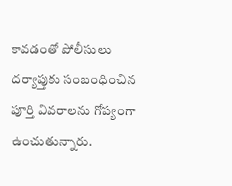కావడంతో పోలీసులు దర్యాప్తుకు సంబంధించిన పూర్తి వివరాలను గోప్యంగా ఉంచుతున్నారు.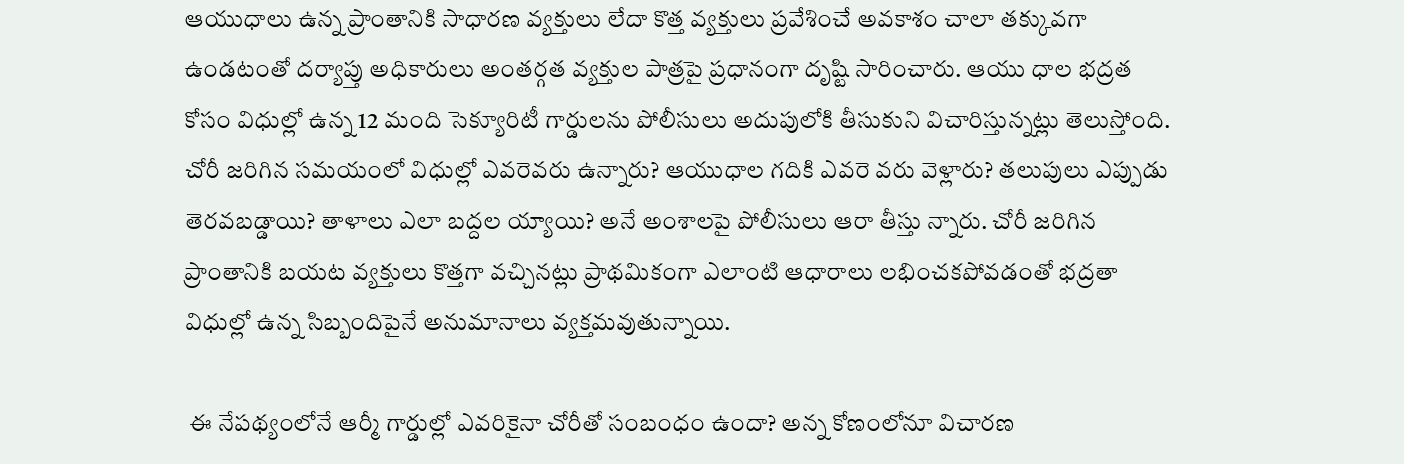ఆయుధాలు ఉన్న ప్రాంతానికి సాధారణ వ్యక్తులు లేదా కొత్త వ్యక్తులు ప్రవేశించే అవకాశం చాలా తక్కువగా ఉండటంతో దర్యాప్తు అధికారులు అంతర్గత వ్యక్తుల పాత్రపై ప్రధానంగా దృష్టి సారించారు. ఆయు ధాల భద్రత కోసం విధుల్లో ఉన్న 12 మంది సెక్యూరిటీ గార్డులను పోలీసులు అదుపులోకి తీసుకుని విచారిస్తున్నట్లు తెలుస్తోంది. చోరీ జరిగిన సమయంలో విధుల్లో ఎవరెవరు ఉన్నారు? ఆయుధాల గదికి ఎవరె వరు వెళ్లారు? తలుపులు ఎప్పుడు తెరవబడ్డాయి? తాళాలు ఎలా బద్దల య్యాయి? అనే అంశాలపై పోలీసులు ఆరా తీస్తు న్నారు. చోరీ జరిగిన ప్రాంతానికి బయట వ్యక్తులు కొత్తగా వచ్చినట్లు ప్రాథమికంగా ఎలాంటి ఆధారాలు లభించకపోవడంతో భద్రతా విధుల్లో ఉన్న సిబ్బందిపైనే అనుమానాలు వ్యక్తమవుతున్నాయి.

 ఈ నేపథ్యంలోనే ఆర్మీ గార్డుల్లో ఎవరికైనా చోరీతో సంబంధం ఉందా? అన్న కోణంలోనూ విచారణ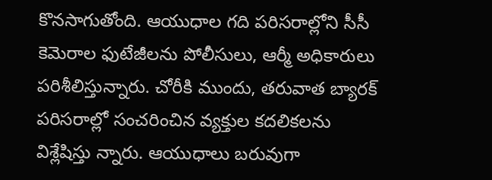కొనసాగుతోంది. ఆయుధాల గది పరిసరాల్లోని సీసీ కెమెరాల ఫుటేజీలను పోలీసులు, ఆర్మీ అధికారులు పరిశీలిస్తున్నారు. చోరీకి ముందు, తరువాత బ్యారక్ పరిసరాల్లో సంచరించిన వ్యక్తుల కదలికలను విశ్లేషిస్తు న్నారు. ఆయుధాలు బరువుగా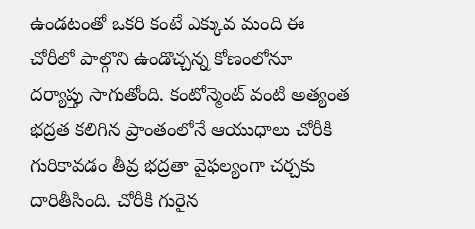ఉండటంతో ఒకరి కంటే ఎక్కువ మంది ఈ చోరీలో పాల్గొని ఉండొచ్చన్న కోణంలోనూ దర్యాప్తు సాగుతోంది. కంటోన్మెంట్ వంటి అత్యంత భద్రత కలిగిన ప్రాంతంలోనే ఆయుధాలు చోరీకి గురికావడం తీవ్ర భద్రతా వైఫల్యంగా చర్చకు దారితీసింది. చోరీకి గురైన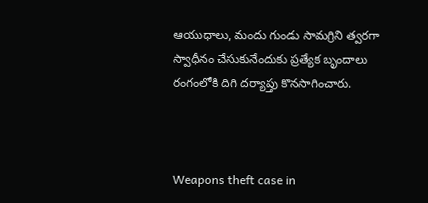ఆయుధాలు, మందు గుండు సామగ్రిని త్వరగా స్వాధీనం చేసుకునేందుకు ప్రత్యేక బృందాలు రంగంలోకి దిగి దర్యాప్తు కొనసాగించారు.



Weapons theft case in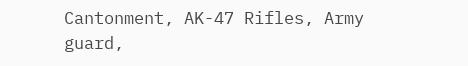Cantonment, AK-47 Rifles, Army guard,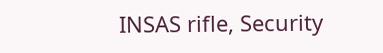INSAS rifle, Security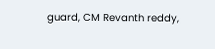guard, CM Revanth reddy,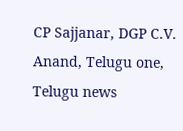CP Sajjanar, DGP C.V. Anand, Telugu one, Telugu news